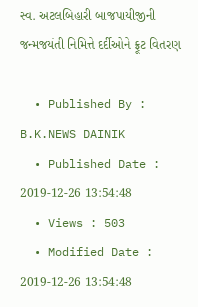સ્વ. અટલબિહારી બાજપાયીજીની જન્મજયંતી નિમિત્તે દર્દીઓને ફ્રૂટ વિતરણ

  • Published By : B.K.NEWS DAINIK
  • Published Date : 2019-12-26 13:54:48
  • Views : 503
  • Modified Date : 2019-12-26 13:54:48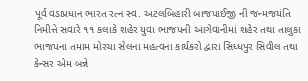પૂર્વ વડાપ્રધાન ભારત રત્ન સ્વ. અટલબિહારી બાજપાઈજી ની જન્મજયંતિ નિમીત્તે સવારે ૧૧ કલાકે શહેર યુવા ભાજપની આગેવાનીમાં શહેર તથા તાલુકા ભાજપના તમામ મોરચા સેલના મહત્વના કાર્યકરો દ્વારા સિધ્ધપુર સિવીલ તથા કેન્સર એમ બન્ને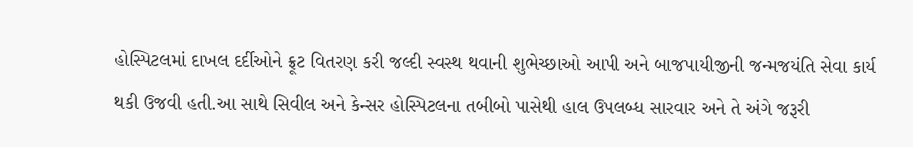હોસ્પિટલમાં દાખલ દર્દીઓને ફ્રૂટ વિતરણ કરી જલ્દી સ્વસ્થ થવાની શુભેચ્છાઓ આપી અને બાજપાયીજીની જન્મજયંતિ સેવા કાર્ય થકી ઉજવી હતી.આ સાથે સિવીલ અને કેન્સર હોસ્પિટલના તબીબો પાસેથી હાલ ઉપલબ્ધ સારવાર અને તે અંગે જરૂરી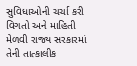સુવિધાઓની ચર્ચા કરી વિગતો અને માહિતી મેળવી રાજ્ય સરકારમાં તેની તાત્કાલીક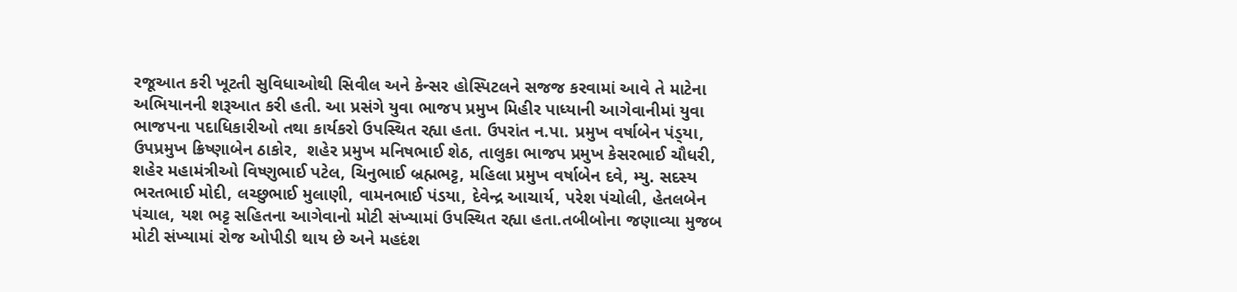રજૂઆત કરી ખૂટતી સુવિધાઓથી સિવીલ અને કેન્સર હોસ્પિટલને સજજ કરવામાં આવે તે માટેના અભિયાનની શરૂઆત કરી હતી. આ પ્રસંગે યુવા ભાજપ પ્રમુખ મિહીર પાધ્યાની આગેવાનીમાં યુવા ભાજપના પદાધિકારીઓ તથા કાર્યકરો ઉપસ્થિત રહ્યા હતા. ઉપરાંત ન.પા. પ્રમુખ વર્ષાબેન પંડ્‌યા, ઉપપ્રમુખ ક્રિષ્ણાબેન ઠાકોર,  શહેર પ્રમુખ મનિષભાઈ શેઠ, તાલુકા ભાજપ પ્રમુખ કેસરભાઈ ચૌધરી, શહેર મહામંત્રીઓ વિષ્ણુભાઈ પટેલ, ચિનુભાઈ બ્રહ્મભટ્ટ, મહિલા પ્રમુખ વર્ષાબેન દવે, મ્યુ. સદસ્ય ભરતભાઈ મોદી, લચ્છુભાઈ મુલાણી, વામનભાઈ પંડયા, દેવેન્દ્ર આચાર્ય, પરેશ પંચોલી, હેતલબેન પંચાલ, યશ ભટ્ટ સહિતના આગેવાનો મોટી સંખ્યામાં ઉપસ્થિત રહ્યા હતા.તબીબોના જણાવ્યા મુજબ મોટી સંખ્યામાં રોજ ઓપીડી થાય છે અને મહદંશ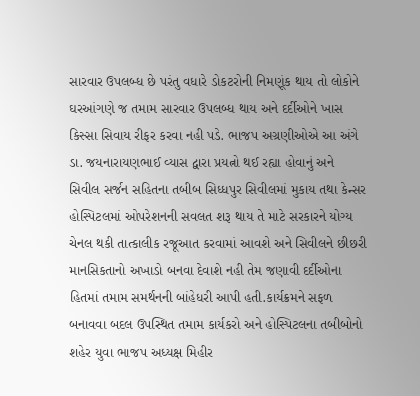સારવાર ઉપલબ્ધ છે પરંતુ વધારે ડોકટરોની નિમણૂંક થાય તો લોકોને ઘરઆંગણે જ તમામ સારવાર ઉપલબ્ધ થાય અને દર્દીઓને ખાસ કિસ્સા સિવાય રીફર કરવા નહી પડે. ભાજપ અગ્રણીઓએ આ અંગે ડા. જયનારાયણભાઈ વ્યાસ દ્વારા પ્રયત્નો થઈ રહ્યા હોવાનું અને સિવીલ સર્જન સહિતના તબીબ સિધ્ધપુર સિવીલમાં મુકાય તથા કેન્સર હોસ્પિટલમાં ઓપરેશનની સવલત શરૂ થાય તે માટે સરકારને યોગ્ય ચેનલ થકી તાત્કાલીક રજૂઆત કરવામાં આવશે અને સિવીલને છીછરી માનસિકતાનો અખાડો બનવા દેવાશે નહી તેમ જણાવી દર્દીઓના હિતમાં તમામ સમર્થનની બાંહેધરી આપી હતી.કાર્યક્રમને સફળ બનાવવા બદલ ઉપસ્થિત તમામ કાર્યકરો અને હોસ્પિટલના તબીબોનો શહેર યુવા ભાજપ અધ્યક્ષ મિહીર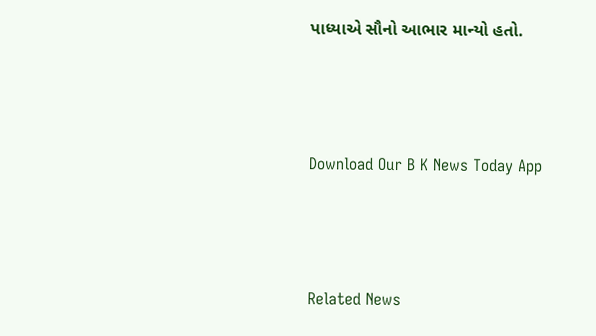પાધ્યાએ સૌનો આભાર માન્યો હતો.



Download Our B K News Today App



Related News